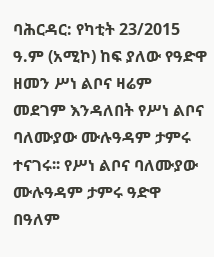ባሕርዳር: የካቲት 23/2015 ዓ.ም (አሚኮ) ከፍ ያለው የዓድዋ ዘመን ሥነ ልቦና ዛሬም መደገም እንዳለበት የሥነ ልቦና ባለሙያው ሙሉዓዳም ታምሩ ተናገሩ፡፡ የሥነ ልቦና ባለሙያው ሙሉዓዳም ታምሩ ዓድዋ በዓለም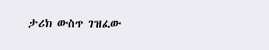ታሪክ ውስጥ ገዝፈው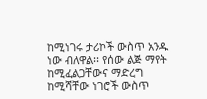ከሚነገሩ ታሪኮች ውስጥ አንዱ ነው ብለዋል፡፡ የሰው ልጅ ማየት ከሚፈልጋቸውና ማድረግ ከሚሻቸው ነገሮች ውስጥ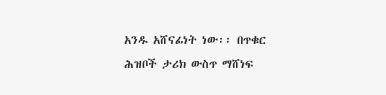አንዱ አሸናፊነት ነው፡፡ በጥቁር ሕዝቦች ታሪክ ውስጥ ማሸነፍ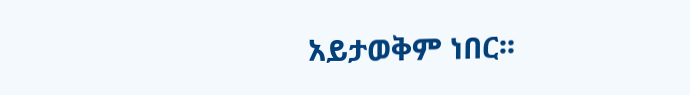አይታወቅም ነበር፡፡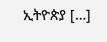ኢትዮጵያ […]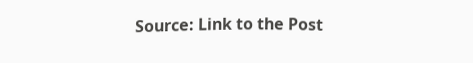Source: Link to the Post